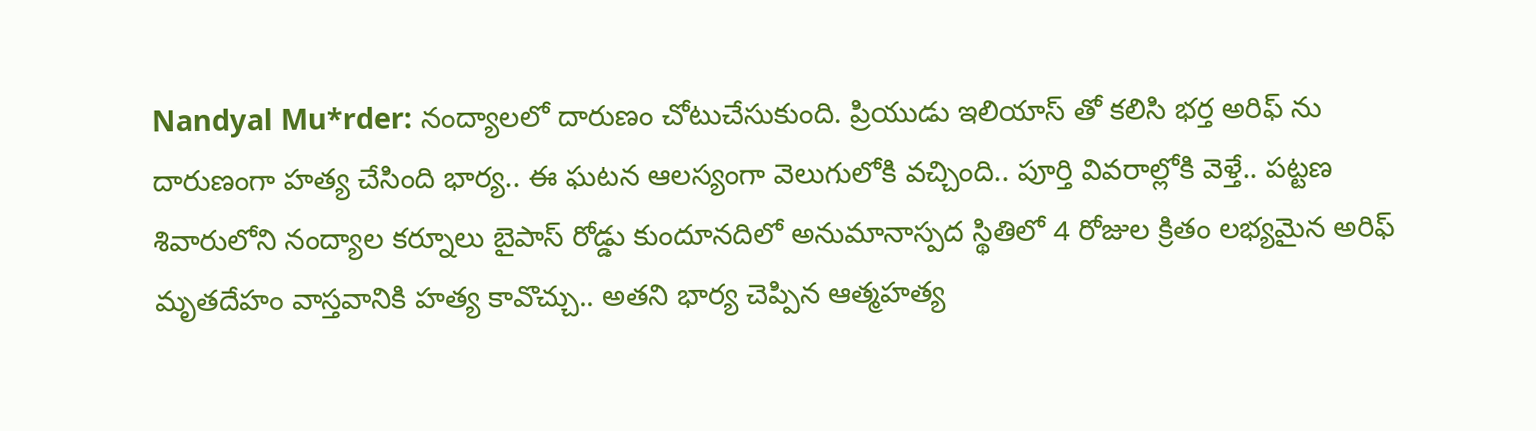Nandyal Mu*rder: నంద్యాలలో దారుణం చోటుచేసుకుంది. ప్రియుడు ఇలియాస్ తో కలిసి భర్త అరిఫ్ ను దారుణంగా హత్య చేసింది భార్య.. ఈ ఘటన ఆలస్యంగా వెలుగులోకి వచ్చింది.. పూర్తి వివరాల్లోకి వెళ్తే.. పట్టణ శివారులోని నంద్యాల కర్నూలు బైపాస్ రోడ్డు కుందూనదిలో అనుమానాస్పద స్థితిలో 4 రోజుల క్రితం లభ్యమైన అరిఫ్ మృతదేహం వాస్తవానికి హత్య కావొచ్చు.. అతని భార్య చెప్పిన ఆత్మహత్య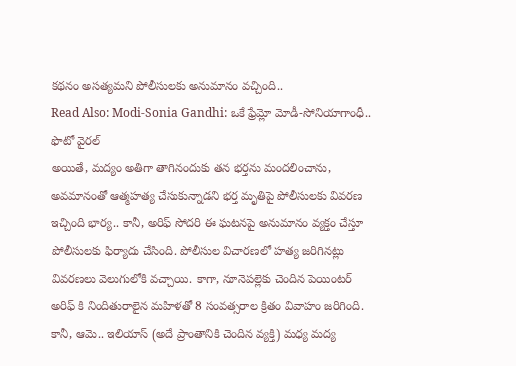కథనం అసత్యమని పోలీసులకు అనుమానం వచ్చింది..
Read Also: Modi-Sonia Gandhi: ఒకే ఫ్రేమ్లో మోడీ-సోనియాగాంధీ.. ఫొటో వైరల్
అయితే, మద్యం అతిగా తాగినందుకు తన భర్తను మందలించాను, అవమానంతో ఆత్మహత్య చేసుకున్నాడని భర్త మృతిపై పోలీసులకు వివరణ ఇచ్చింది భార్య.. కానీ, అరిఫ్ సోదరి ఈ ఘటనపై అనుమానం వ్యక్తం చేస్తూ పోలీసులకు ఫిర్యాదు చేసింది. పోలీసుల విచారణలో హత్య జరిగినట్లు వివరణలు వెలుగులోకి వచ్చాయి. కాగా, నూనెపల్లెకు చెందిన పెయింటర్ అరిఫ్ కి నిందితురాలైన మహిళతో 8 సంవత్సరాల క్రితం వివాహం జరిగింది. కానీ, ఆమె.. ఇలియాస్ (అదే ప్రాంతానికి చెందిన వ్యక్తి) మధ్య మద్య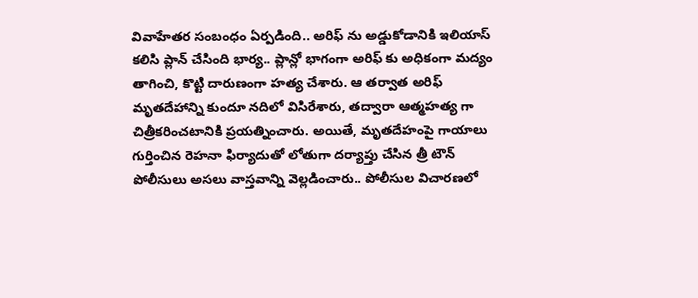వివాహేతర సంబంధం ఏర్పడింది.. అరిఫ్ ను అడ్డుకోడానికి ఇలియాస్ కలిసి ప్లాన్ చేసింది భార్య.. ప్లాన్లో భాగంగా అరిఫ్ కు అధికంగా మద్యం తాగించి, కొట్టి దారుణంగా హత్య చేశారు. ఆ తర్వాత అరిఫ్ మృతదేహాన్ని కుందూ నదిలో విసిరేశారు, తద్వారా ఆత్మహత్య గా చిత్రీకరించటానికి ప్రయత్నించారు. అయితే, మృతదేహంపై గాయాలు గుర్తించిన రెహనా ఫిర్యాదుతో లోతుగా దర్యాప్తు చేసిన త్రీ టౌన్ పోలీసులు అసలు వాస్తవాన్ని వెల్లడించారు.. పోలీసుల విచారణలో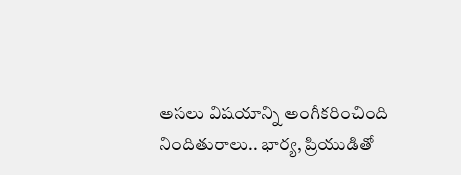అసలు విషయాన్ని అంగీకరించింది నిందితురాలు.. భార్య, ప్రియుడితో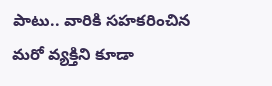పాటు.. వారికి సహకరించిన మరో వ్యక్తిని కూడా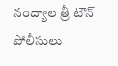నంద్యాల త్రీ టౌన్ పోలీసులు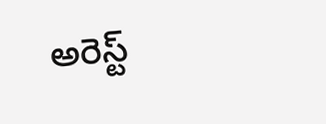అరెస్ట్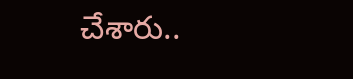చేశారు..